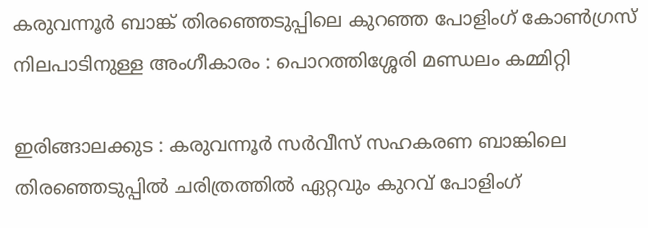കരുവന്നൂർ ബാങ്ക് തിരഞ്ഞെടുപ്പിലെ കുറഞ്ഞ പോളിംഗ് കോൺഗ്രസ് നിലപാടിനുള്ള അംഗീകാരം : പൊറത്തിശ്ശേരി മണ്ഡലം കമ്മിറ്റി

ഇരിങ്ങാലക്കുട : കരുവന്നൂർ സർവീസ് സഹകരണ ബാങ്കിലെ തിരഞ്ഞെടുപ്പിൽ ചരിത്രത്തിൽ ഏറ്റവും കുറവ് പോളിംഗ്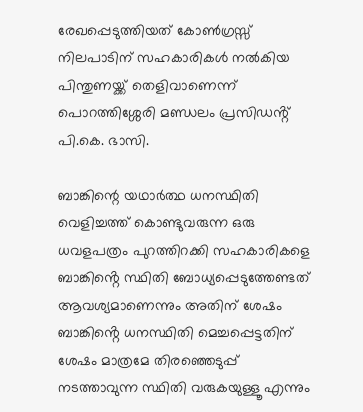രേഖപ്പെടുത്തിയത് കോൺഗ്രസ്സ് നിലപാടിന് സഹകാരികൾ നൽകിയ പിന്തുണയ്ക്ക് തെളിവാണെന്ന് പൊറത്തിശ്ശേരി മണ്ഡലം പ്രസിഡൻ്റ് പി.കെ. ഭാസി.

ബാങ്കിന്റെ യഥാർത്ഥ ധനസ്ഥിതി വെളിച്ചത്ത് കൊണ്ടുവരുന്ന ഒരു ധവളപത്രം പുറത്തിറക്കി സഹകാരികളെ ബാങ്കിൻ്റെ സ്ഥിതി ബോധ്യപ്പെടുത്തേണ്ടത് ആവശ്യമാണെന്നും അതിന് ശേഷം ബാങ്കിൻ്റെ ധനസ്ഥിതി മെച്ചപ്പെട്ടതിന് ശേഷം മാത്രമേ തിരഞ്ഞെടുപ്പ് നടത്താവുന്ന സ്ഥിതി വരുകയുള്ളൂ എന്നും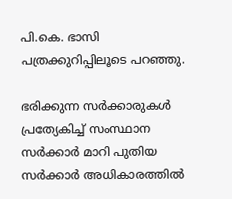പി.കെ. ഭാസി പത്രക്കുറിപ്പിലൂടെ പറഞ്ഞു.

ഭരിക്കുന്ന സർക്കാരുകൾ പ്രത്യേകിച്ച് സംസ്ഥാന സർക്കാർ മാറി പുതിയ സർക്കാർ അധികാരത്തിൽ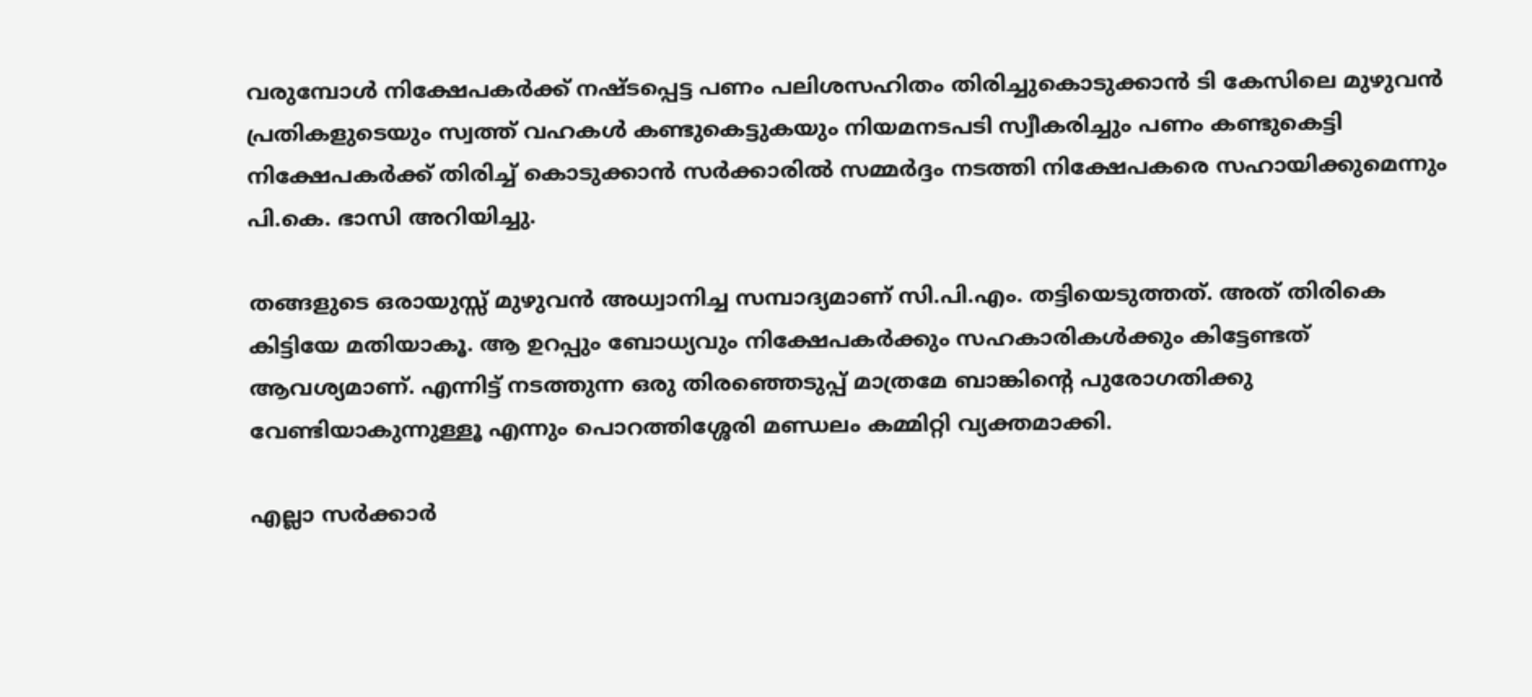വരുമ്പോൾ നിക്ഷേപകർക്ക് നഷ്ടപ്പെട്ട പണം പലിശസഹിതം തിരിച്ചുകൊടുക്കാൻ ടി കേസിലെ മുഴുവൻ പ്രതികളുടെയും സ്വത്ത് വഹകൾ കണ്ടുകെട്ടുകയും നിയമനടപടി സ്വീകരിച്ചും പണം കണ്ടുകെട്ടി നിക്ഷേപകർക്ക് തിരിച്ച് കൊടുക്കാൻ സർക്കാരിൽ സമ്മർദ്ദം നടത്തി നിക്ഷേപകരെ സഹായിക്കുമെന്നും പി.കെ. ഭാസി അറിയിച്ചു.

തങ്ങളുടെ ഒരായുസ്സ് മുഴുവൻ അധ്വാനിച്ച സമ്പാദ്യമാണ് സി.പി.എം. തട്ടിയെടുത്തത്. അത് തിരികെ കിട്ടിയേ മതിയാകൂ. ആ ഉറപ്പും ബോധ്യവും നിക്ഷേപകർക്കും സഹകാരികൾക്കും കിട്ടേണ്ടത് ആവശ്യമാണ്. എന്നിട്ട് നടത്തുന്ന ഒരു തിരഞ്ഞെടുപ്പ് മാത്രമേ ബാങ്കിൻ്റെ പുരോഗതിക്കു വേണ്ടിയാകുന്നുള്ളൂ എന്നും പൊറത്തിശ്ശേരി മണ്ഡലം കമ്മിറ്റി വ്യക്തമാക്കി.

എല്ലാ സർക്കാർ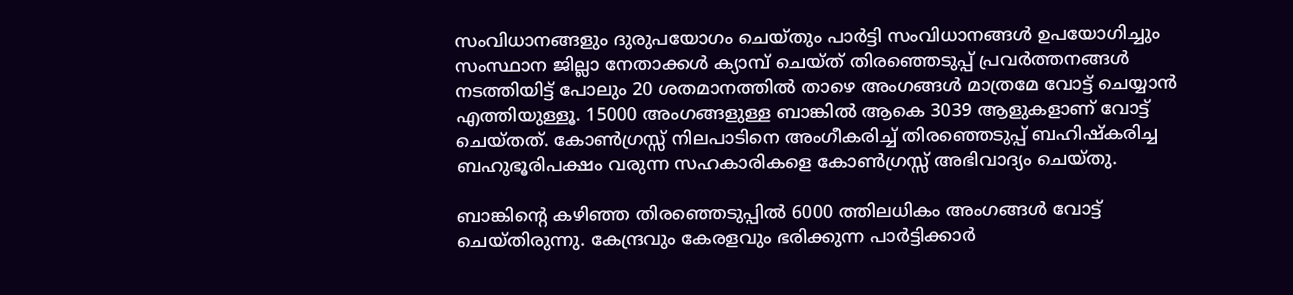സംവിധാനങ്ങളും ദുരുപയോഗം ചെയ്തും പാർട്ടി സംവിധാനങ്ങൾ ഉപയോഗിച്ചും സംസ്ഥാന ജില്ലാ നേതാക്കൾ ക്യാമ്പ് ചെയ്ത് തിരഞ്ഞെടുപ്പ് പ്രവർത്തനങ്ങൾ നടത്തിയിട്ട് പോലും 20 ശതമാനത്തിൽ താഴെ അംഗങ്ങൾ മാത്രമേ വോട്ട് ചെയ്യാൻ എത്തിയുള്ളൂ. 15000 അംഗങ്ങളുള്ള ബാങ്കിൽ ആകെ 3039 ആളുകളാണ് വോട്ട് ചെയ്‌തത്. കോൺഗ്രസ്സ് നിലപാടിനെ അംഗീകരിച്ച് തിരഞ്ഞെടുപ്പ് ബഹിഷ്‌കരിച്ച ബഹുഭൂരിപക്ഷം വരുന്ന സഹകാരികളെ കോൺഗ്രസ്സ് അഭിവാദ്യം ചെയ്തു.

ബാങ്കിൻ്റെ കഴിഞ്ഞ തിരഞ്ഞെടുപ്പിൽ 6000 ത്തിലധികം അംഗങ്ങൾ വോട്ട് ചെയ്‌തിരുന്നു. കേന്ദ്രവും കേരളവും ഭരിക്കുന്ന പാർട്ടിക്കാർ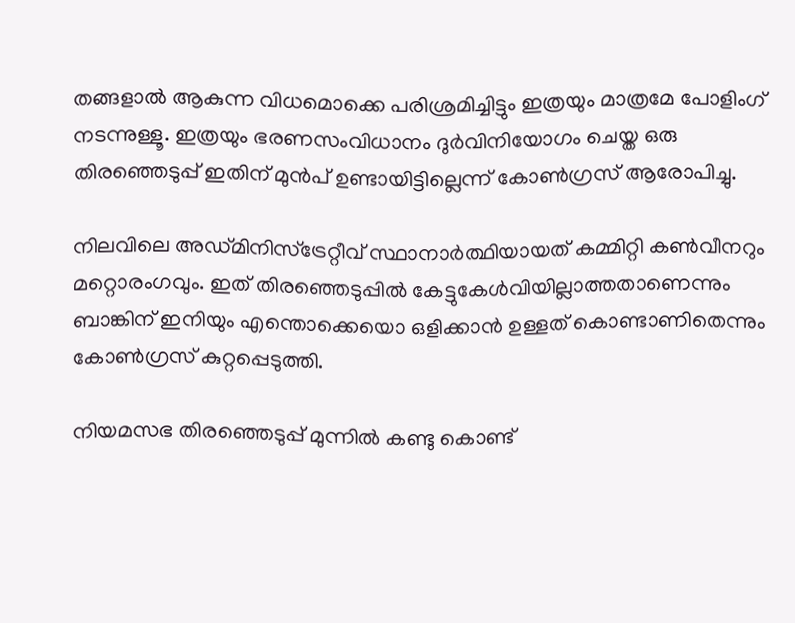തങ്ങളാൽ ആകുന്ന വിധമൊക്കെ പരിശ്രമിച്ചിട്ടും ഇത്രയും മാത്രമേ പോളിംഗ് നടന്നുള്ളൂ. ഇത്രയും ഭരണസംവിധാനം ദുർവിനിയോഗം ചെയ്ത ഒരു തിരഞ്ഞെടുപ്പ് ഇതിന് മുൻപ് ഉണ്ടായിട്ടില്ലെന്ന് കോൺഗ്രസ് ആരോപിച്ചു.

നിലവിലെ അഡ്മ‌ിനിസ്ട്രേറ്റീവ് സ്ഥാനാർത്ഥിയായത് കമ്മിറ്റി കൺവീനറും മറ്റൊരംഗവും. ഇത് തിരഞ്ഞെടുപ്പിൽ കേട്ടുകേൾവിയില്ലാത്തതാണെന്നും ബാങ്കിന് ഇനിയും എന്തൊക്കെയൊ ഒളിക്കാൻ ഉള്ളത് കൊണ്ടാണിതെന്നും കോൺഗ്രസ് കുറ്റപ്പെടുത്തി.

നിയമസഭ തിരഞ്ഞെടുപ്പ് മുന്നിൽ കണ്ടു കൊണ്ട്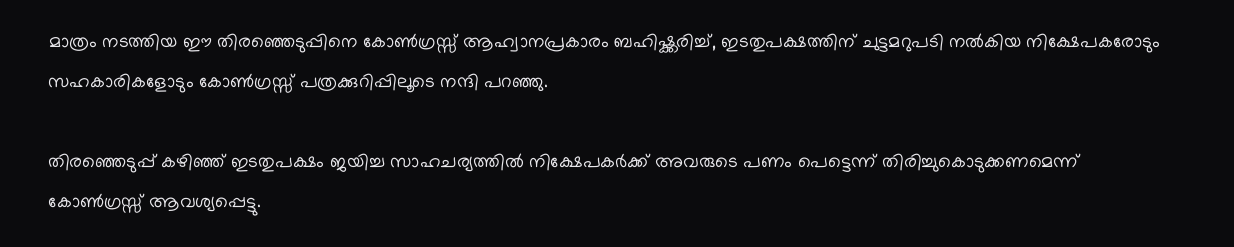മാത്രം നടത്തിയ ഈ തിരഞ്ഞെടുപ്പിനെ കോൺഗ്രസ്സ് ആഹ്വാനപ്രകാരം ബഹിഷ്ക്കരിച്ച്, ഇടതുപക്ഷത്തിന് ചുട്ടമറുപടി നൽകിയ നിക്ഷേപകരോടും സഹകാരികളോടും കോൺഗ്രസ്സ് പത്രക്കുറിപ്പിലൂടെ നന്ദി പറഞ്ഞു.

തിരഞ്ഞെടുപ്പ് കഴിഞ്ഞ് ഇടതുപക്ഷം ജയിച്ച സാഹചര്യത്തിൽ നിക്ഷേപകർക്ക് അവരുടെ പണം പെട്ടെന്ന് തിരിച്ചുകൊടുക്കണമെന്ന് കോൺഗ്രസ്സ് ആവശ്യപ്പെട്ടു.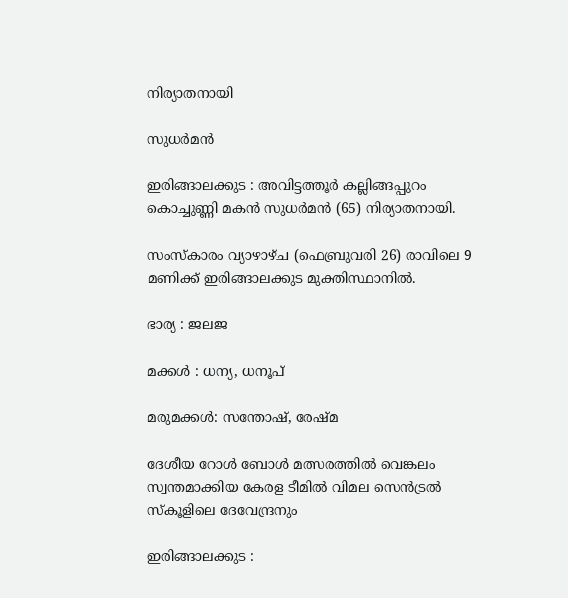നിര്യാതനായി

സുധർമൻ

ഇരിങ്ങാലക്കുട : അവിട്ടത്തൂർ കല്ലിങ്ങപ്പുറം കൊച്ചുണ്ണി മകൻ സുധർമൻ (65) നിര്യാതനായി.

സംസ്കാരം വ്യാഴാഴ്ച (ഫെബ്രുവരി 26) രാവിലെ 9 മണിക്ക് ഇരിങ്ങാലക്കുട മുക്തിസ്ഥാനിൽ.

ഭാര്യ : ജലജ

മക്കൾ : ധന്യ, ധനൂപ്

മരുമക്കൾ: സന്തോഷ്, രേഷ്മ

ദേശീയ റോൾ ബോൾ മത്സരത്തിൽ വെങ്കലം സ്വന്തമാക്കിയ കേരള ടീമിൽ വിമല സെൻട്രൽ സ്കൂളിലെ ദേവേന്ദ്രനും

ഇരിങ്ങാലക്കുട :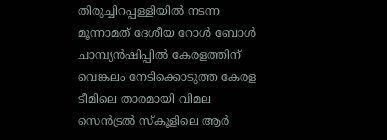തിരുച്ചിറപ്പള്ളിയിൽ നടന്ന മൂന്നാമത് ദേശീയ റോൾ ബോൾ ചാമ്പ്യൻഷിപ്പിൽ കേരളത്തിന് വെങ്കലം നേടിക്കൊടുത്ത കേരള ടീമിലെ താരമായി വിമല സെൻട്രൽ സ്കൂളിലെ ആർ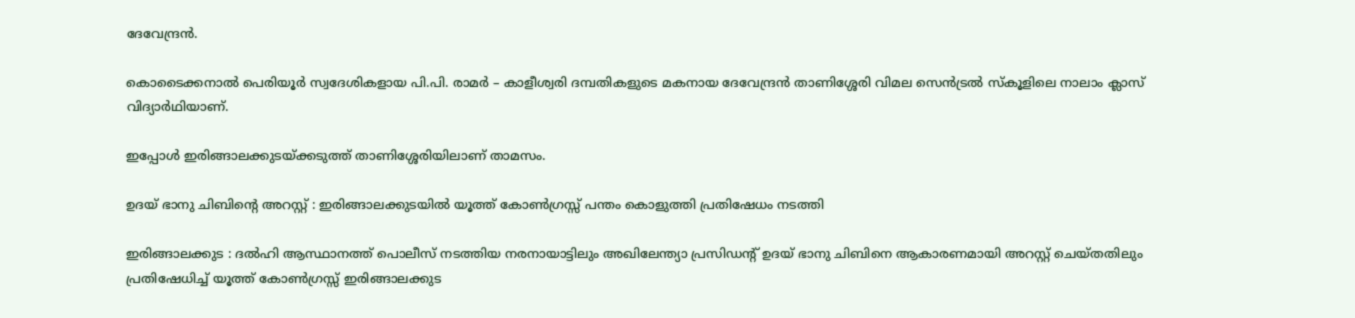ദേവേന്ദ്രൻ.

കൊടൈക്കനാൽ പെരിയൂർ സ്വദേശികളായ പി.പി. രാമർ – കാളീശ്വരി ദമ്പതികളുടെ മകനായ ദേവേന്ദ്രൻ താണിശ്ശേരി വിമല സെൻട്രൽ സ്കൂളിലെ നാലാം ക്ലാസ് വിദ്യാർഥിയാണ്.

ഇപ്പോൾ ഇരിങ്ങാലക്കുടയ്ക്കടുത്ത് താണിശ്ശേരിയിലാണ് താമസം.

ഉദയ് ഭാനു ചിബിൻ്റെ അറസ്റ്റ് : ഇരിങ്ങാലക്കുടയിൽ യൂത്ത് കോൺഗ്രസ്സ് പന്തം കൊളുത്തി പ്രതിഷേധം നടത്തി

ഇരിങ്ങാലക്കുട : ദൽഹി ആസ്ഥാനത്ത് പൊലീസ് നടത്തിയ നരനായാട്ടിലും അഖിലേന്ത്യാ പ്രസിഡന്റ് ഉദയ് ഭാനു ചിബിനെ ആകാരണമായി അറസ്റ്റ് ചെയ്തതിലും പ്രതിഷേധിച്ച് യൂത്ത് കോൺഗ്രസ്സ് ഇരിങ്ങാലക്കുട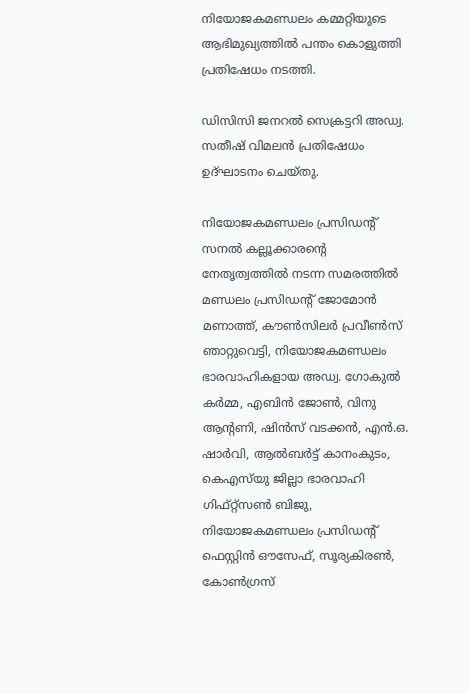നിയോജകമണ്ഡലം കമ്മറ്റിയുടെ ആഭിമുഖ്യത്തിൽ പന്തം കൊളുത്തി പ്രതിഷേധം നടത്തി.

ഡിസിസി ജനറൽ സെക്രട്ടറി അഡ്വ. സതീഷ് വിമലൻ പ്രതിഷേധം ഉദ്ഘാടനം ചെയ്തു.

നിയോജകമണ്ഡലം പ്രസിഡന്റ് സനൽ കല്ലൂക്കാരന്റെ നേതൃത്വത്തിൽ നടന്ന സമരത്തിൽ മണ്ഡലം പ്രസിഡന്റ് ജോമോൻ മണാത്ത്, കൗൺസിലർ പ്രവീൺസ് ഞാറ്റുവെട്ടി, നിയോജകമണ്ഡലം ഭാരവാഹികളായ അഡ്വ. ഗോകുൽ കർമ്മ, എബിൻ ജോൺ, വിനു ആന്റണി, ഷിൻസ് വടക്കൻ, എൻ.ഒ. ഷാർവി, ആൽബർട്ട് കാനംകുടം, കെഎസ്‌യു ജില്ലാ ഭാരവാഹി ഗിഫ്റ്റ്സൺ ബിജു, നിയോജകമണ്ഡലം പ്രസിഡന്റ് ഫെസ്റ്റിൻ ഔസേഫ്, സൂര്യകിരൺ, കോൺഗ്രസ്‌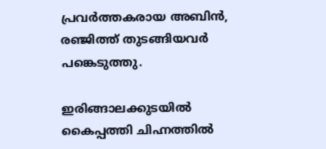പ്രവർത്തകരായ അബിൻ, രഞ്ജിത്ത് തുടങ്ങിയവർ പങ്കെടുത്തു.

ഇരിങ്ങാലക്കുടയിൽ കൈപ്പത്തി ചിഹ്നത്തിൽ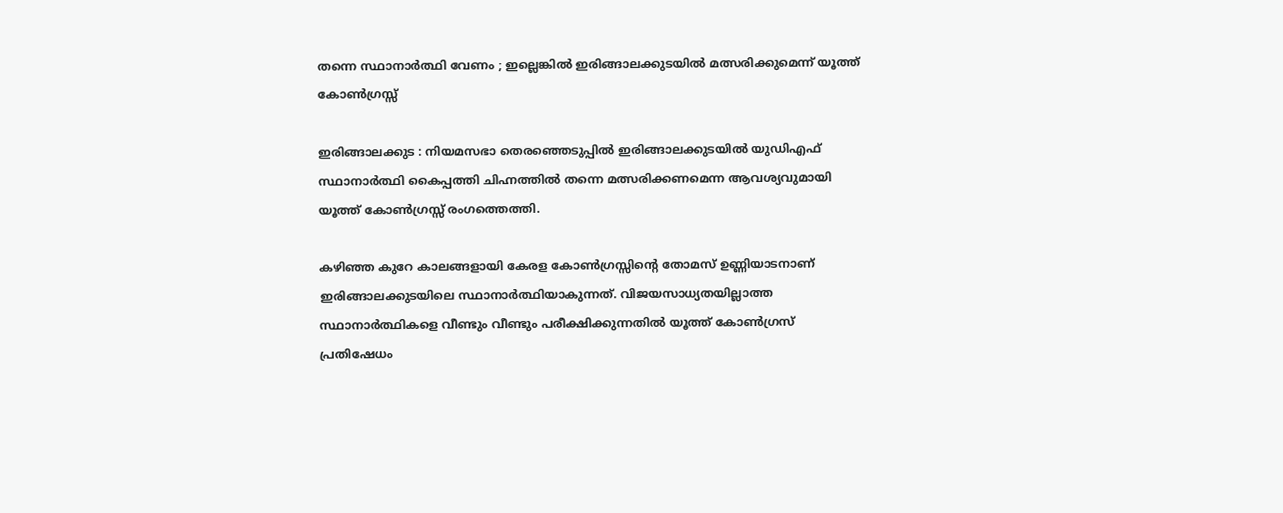തന്നെ സ്ഥാനാർത്ഥി വേണം ; ഇല്ലെങ്കിൽ ഇരിങ്ങാലക്കുടയിൽ മത്സരിക്കുമെന്ന് യൂത്ത് കോൺഗ്രസ്സ്

ഇരിങ്ങാലക്കുട : നിയമസഭാ തെരഞ്ഞെടുപ്പിൽ ഇരിങ്ങാലക്കുടയിൽ യുഡിഎഫ് സ്ഥാനാർത്ഥി കൈപ്പത്തി ചിഹ്നത്തിൽ തന്നെ മത്സരിക്കണമെന്ന ആവശ്യവുമായി യൂത്ത് കോൺഗ്രസ്സ് രംഗത്തെത്തി.

കഴിഞ്ഞ കുറേ കാലങ്ങളായി കേരള കോൺഗ്രസ്സിൻ്റെ തോമസ് ഉണ്ണിയാടനാണ് ഇരിങ്ങാലക്കുടയിലെ സ്ഥാനാർത്ഥിയാകുന്നത്. വിജയസാധ്യതയില്ലാത്ത സ്ഥാനാർത്ഥികളെ വീണ്ടും വീണ്ടും പരീക്ഷിക്കുന്നതിൽ യൂത്ത് കോൺഗ്രസ് പ്രതിഷേധം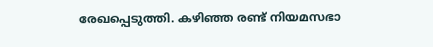രേഖപ്പെടുത്തി. കഴിഞ്ഞ രണ്ട് നിയമസഭാ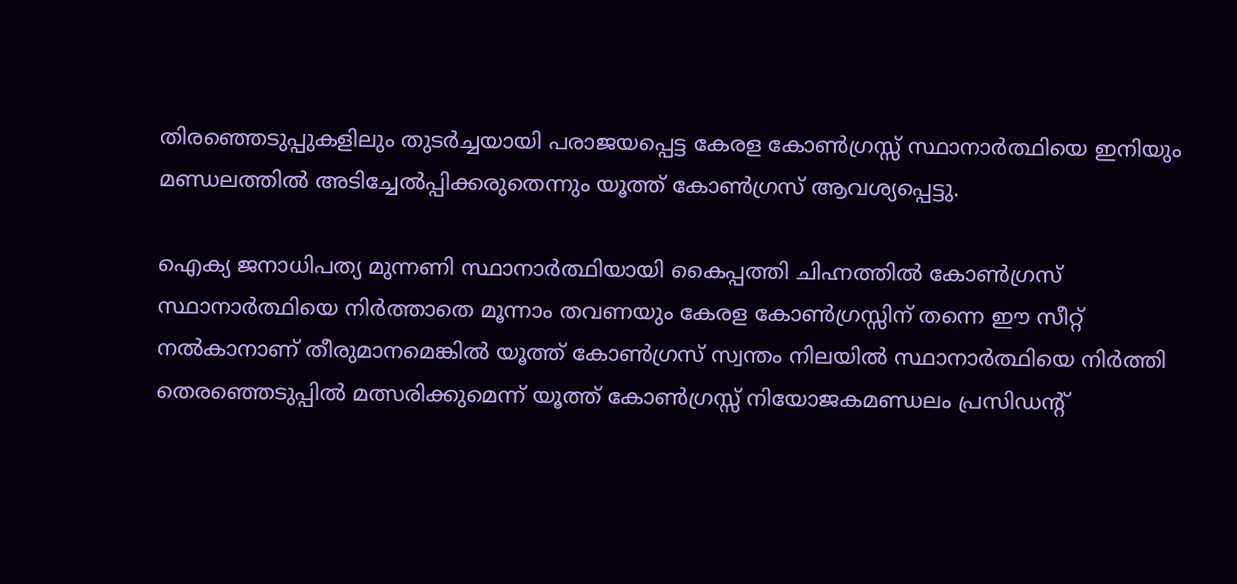തിരഞ്ഞെടുപ്പുകളിലും തുടർച്ചയായി പരാജയപ്പെട്ട കേരള കോൺഗ്രസ്സ് സ്ഥാനാർത്ഥിയെ ഇനിയും മണ്ഡലത്തിൽ അടിച്ചേൽപ്പിക്കരുതെന്നും യൂത്ത് കോൺഗ്രസ് ആവശ്യപ്പെട്ടു.

ഐക്യ ജനാധിപത്യ മുന്നണി സ്ഥാനാർത്ഥിയായി കൈപ്പത്തി ചിഹ്നത്തിൽ കോൺഗ്രസ് സ്ഥാനാർത്ഥിയെ നിർത്താതെ മൂന്നാം തവണയും കേരള കോൺഗ്രസ്സിന് തന്നെ ഈ സീറ്റ് നൽകാനാണ് തീരുമാനമെങ്കിൽ യൂത്ത് കോൺഗ്രസ് സ്വന്തം നിലയിൽ സ്ഥാനാർത്ഥിയെ നിർത്തി തെരഞ്ഞെടുപ്പിൽ മത്സരിക്കുമെന്ന് യൂത്ത് കോൺഗ്രസ്സ് നിയോജകമണ്ഡലം പ്രസിഡൻ്റ്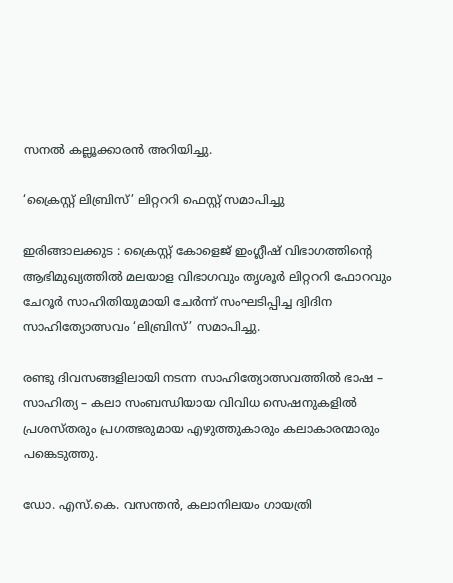സനൽ കല്ലൂക്കാരൻ അറിയിച്ചു.

‘ക്രൈസ്റ്റ് ലിബ്രിസ്’ ലിറ്റററി ഫെസ്റ്റ് സമാപിച്ചു

ഇരിങ്ങാലക്കുട : ക്രൈസ്റ്റ് കോളെജ് ഇംഗ്ലീഷ് വിഭാഗത്തിന്റെ ആഭിമുഖ്യത്തിൽ മലയാള വിഭാഗവും തൃശൂർ ലിറ്റററി ഫോറവും ചേറൂർ സാഹിതിയുമായി ചേർന്ന് സംഘടിപ്പിച്ച ദ്വിദിന സാഹിത്യോത്സവം ‘ലിബ്രിസ്’ സമാപിച്ചു.

രണ്ടു ദിവസങ്ങളിലായി നടന്ന സാഹിത്യോത്സവത്തിൽ ഭാഷ – സാഹിത്യ – കലാ സംബന്ധിയായ വിവിധ സെഷനുകളിൽ പ്രശസ്തരും പ്രഗത്ഭരുമായ എഴുത്തുകാരും കലാകാരന്മാരും പങ്കെടുത്തു.

ഡോ. എസ്.കെ. വസന്തൻ, കലാനിലയം ഗായത്രി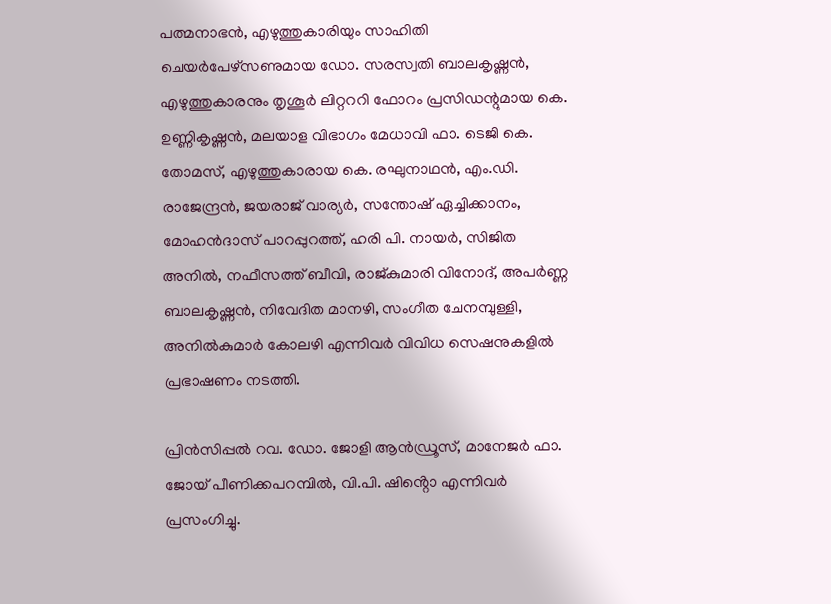പത്മനാഭൻ, എഴുത്തുകാരിയും സാഹിതി ചെയർപേഴ്സണുമായ ഡോ. സരസ്വതി ബാലകൃഷ്ണൻ, എഴുത്തുകാരനും തൃശൂർ ലിറ്റററി ഫോറം പ്രസിഡന്റുമായ കെ. ഉണ്ണികൃഷ്ണൻ, മലയാള വിഭാഗം മേധാവി ഫാ. ടെജി കെ. തോമസ്, എഴുത്തുകാരായ കെ. രഘുനാഥൻ, എം.ഡി. രാജേന്ദ്രൻ, ജയരാജ് വാര്യർ, സന്തോഷ് ഏച്ചിക്കാനം, മോഹൻദാസ് പാറപ്പുറത്ത്, ഹരി പി. നായർ, സിജിത അനിൽ, നഫീസത്ത് ബീവി, രാജ്കുമാരി വിനോദ്, അപർണ്ണ ബാലകൃഷ്ണൻ, നിവേദിത മാനഴി, സംഗീത ചേനമ്പുള്ളി, അനിൽകുമാർ കോലഴി എന്നിവർ വിവിധ സെഷനുകളിൽ പ്രഭാഷണം നടത്തി.

പ്രിൻസിപ്പൽ റവ. ഡോ. ജോളി ആൻഡ്രൂസ്, മാനേജർ ഫാ. ജോയ് പീണിക്കപറമ്പിൽ, വി.പി. ഷിൻ്റൊ എന്നിവർ പ്രസംഗിച്ചു.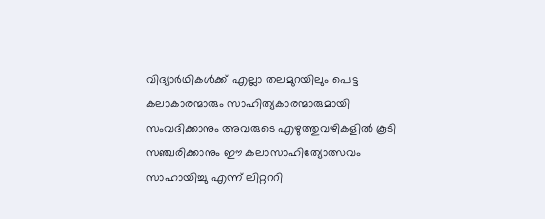വിദ്യാർഥികൾക്ക് എല്ലാ തലമുറയിലും പെട്ട കലാകാരന്മാരും സാഹിത്യകാരന്മാരുമായി സംവദിക്കാനും അവരുടെ എഴുത്തുവഴികളിൽ കൂടി സഞ്ചരിക്കാനും ഈ കലാസാഹിത്യോത്സവം സാഹായിച്ചു എന്ന് ലിറ്റററി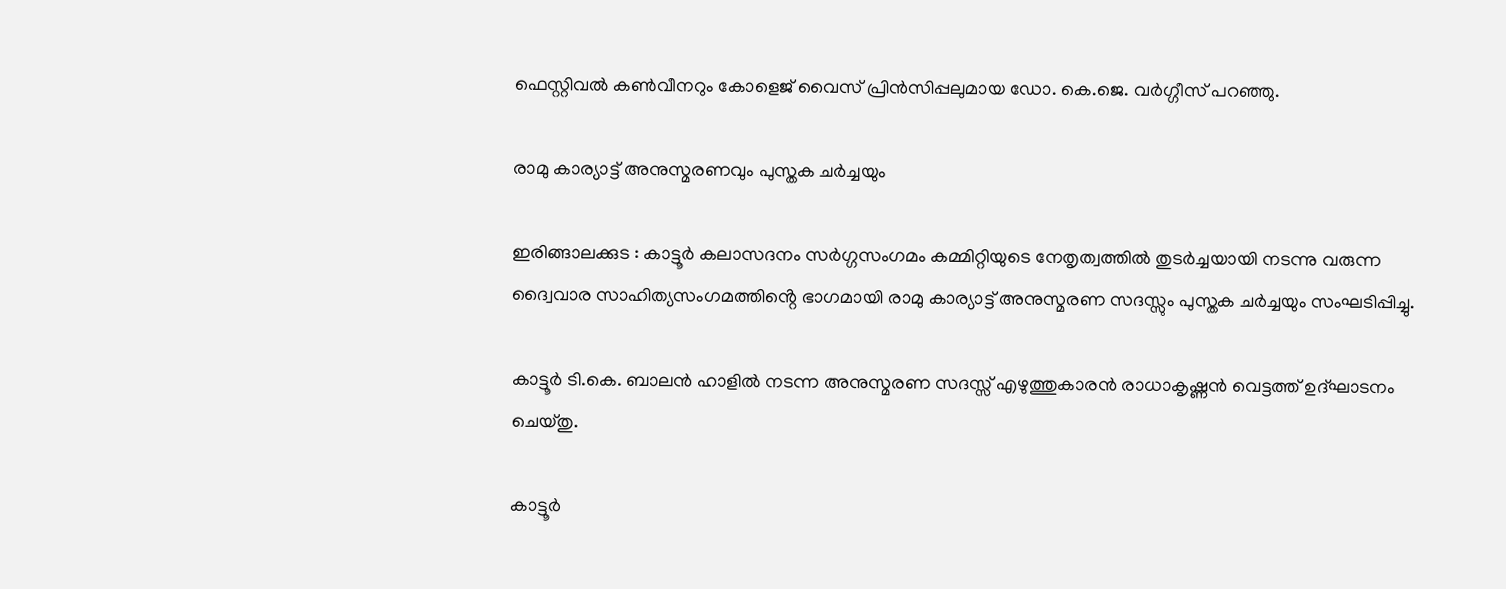ഫെസ്റ്റിവൽ കൺവീനറും കോളെജ് വൈസ് പ്രിൻസിപ്പലുമായ ഡോ. കെ.ജെ. വർഗ്ഗീസ് പറഞ്ഞു.

രാമു കാര്യാട്ട് അനുസ്മരണവും പുസ്തക ചർച്ചയും

ഇരിങ്ങാലക്കുട : കാട്ടൂർ കലാസദനം സർഗ്ഗസംഗമം കമ്മിറ്റിയുടെ നേതൃത്വത്തിൽ തുടർച്ചയായി നടന്നു വരുന്ന ദ്വൈവാര സാഹിത്യസംഗമത്തിൻ്റെ ഭാഗമായി രാമു കാര്യാട്ട് അനുസ്മരണ സദസ്സും പുസ്തക ചർച്ചയും സംഘടിപ്പിച്ചു.

കാട്ടൂർ ടി.കെ. ബാലൻ ഹാളിൽ നടന്ന അനുസ്മരണ സദസ്സ് എഴുത്തുകാരൻ രാധാകൃഷ്ണൻ വെട്ടത്ത് ഉദ്ഘാടനം ചെയ്തു.

കാട്ടൂർ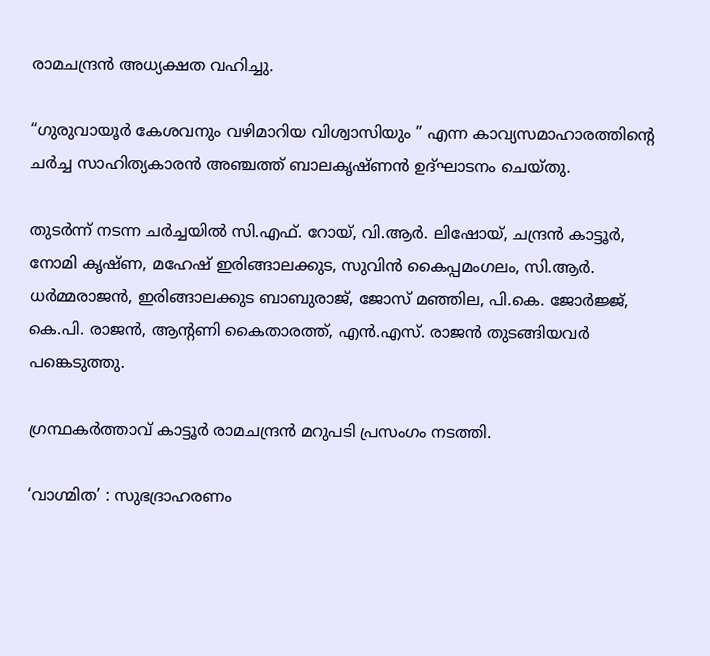രാമചന്ദ്രൻ അധ്യക്ഷത വഹിച്ചു.

“ഗുരുവായൂർ കേശവനും വഴിമാറിയ വിശ്വാസിയും ” എന്ന കാവ്യസമാഹാരത്തിൻ്റെ ചർച്ച സാഹിത്യകാരൻ അഞ്ചത്ത് ബാലകൃഷ്ണൻ ഉദ്ഘാടനം ചെയ്തു.

തുടർന്ന് നടന്ന ചർച്ചയിൽ സി.എഫ്. റോയ്, വി.ആർ. ലിഷോയ്, ചന്ദ്രൻ കാട്ടൂർ, നോമി കൃഷ്ണ, മഹേഷ് ഇരിങ്ങാലക്കുട, സുവിൻ കൈപ്പമംഗലം, സി.ആർ. ധർമ്മരാജൻ, ഇരിങ്ങാലക്കുട ബാബുരാജ്, ജോസ് മഞ്ഞില, പി.കെ. ജോർജ്ജ്, കെ.പി. രാജൻ, ആൻ്റണി കൈതാരത്ത്, എൻ.എസ്. രാജൻ തുടങ്ങിയവർ പങ്കെടുത്തു.

ഗ്രന്ഥകർത്താവ് കാട്ടൂർ രാമചന്ദ്രൻ മറുപടി പ്രസംഗം നടത്തി.

‘വാഗ്മിത’ : സുഭദ്രാഹരണം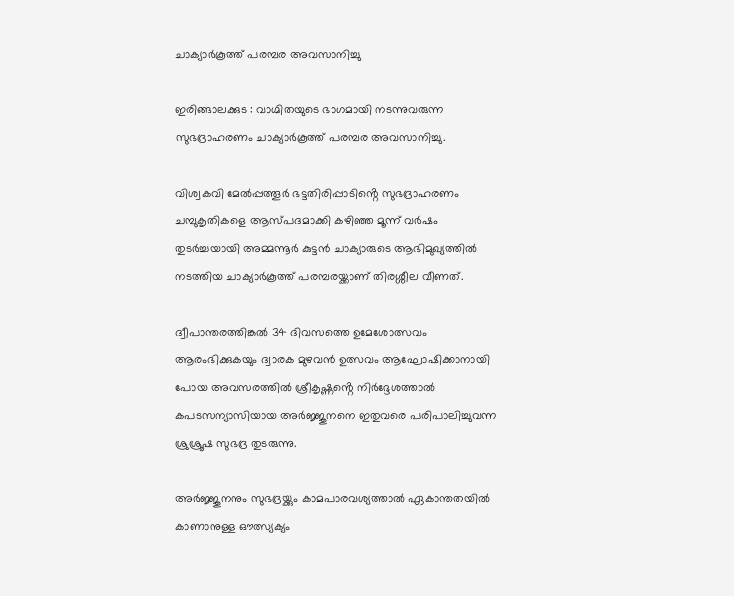ചാക്യാർകൂത്ത് പരമ്പര അവസാനിച്ചു

ഇരിങ്ങാലക്കുട : വാഗ്മിതയുടെ ഭാഗമായി നടന്നുവരുന്ന സുഭദ്രാഹരണം ചാക്യാർകൂത്ത് പരമ്പര അവസാനിച്ചു.

വിശ്വകവി മേൽപ്പത്തൂർ ഭട്ടതിരിപ്പാടിൻ്റെ സുഭദ്രാഹരണം ചമ്പുകൃതികളെ ആസ്പദമാക്കി കഴിഞ്ഞ മൂന്ന് വർഷം തുടർച്ചയായി അമ്മന്നൂർ കുട്ടൻ ചാക്യാരുടെ ആഭിമുഖ്യത്തിൽ നടത്തിയ ചാക്യാർകൂത്ത് പരമ്പരയ്ക്കാണ് തിരശ്ശീല വീണത്.

ദ്വീപാന്തരത്തിങ്കൽ 34 ദിവസത്തെ ഉമേശോത്സവം ആരംഭിക്കുകയും ദ്വാരക മുഴവൻ ഉത്സവം ആഘോഷിക്കാനായി പോയ അവസരത്തിൽ ശ്രീകൃഷ്ണൻ്റെ നിർദ്ദേശത്താൽ കപടസന്യാസിയായ അർജ്ജുനനെ ഇതുവരെ പരിപാലിച്ചുവന്ന ശ്രുശ്രൂഷ സുഭദ്ര തുടരുന്നു.

അർജ്ജുനനും സുഭദ്രയ്ക്കും കാമപാരവശ്യത്താൽ ഏകാന്തതയിൽ കാണാനുള്ള ഔത്സ്യക്യം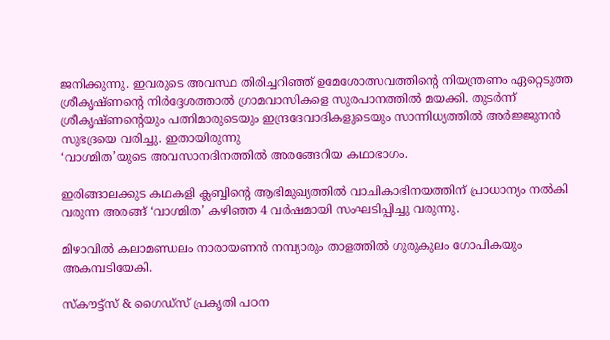ജനിക്കുന്നു. ഇവരുടെ അവസ്ഥ തിരിച്ചറിഞ്ഞ് ഉമേശോത്സവത്തിൻ്റെ നിയന്ത്രണം ഏറ്റെടുത്ത ശ്രീകൃഷ്ണൻ്റെ നിർദ്ദേശത്താൽ ഗ്രാമവാസികളെ സുരപാനത്തിൽ മയക്കി. തുടർന്ന് ശ്രീകൃഷ്ണന്റെയും പത്നിമാരുടെയും ഇന്ദ്രദേവാദികളുടെയും സാന്നിധ്യത്തിൽ അർജ്ജുനൻ സുഭദ്രയെ വരിച്ചു. ഇതായിരുന്നു
‘വാഗ്മിത’യുടെ അവസാനദിനത്തിൽ അരങ്ങേറിയ കഥാഭാഗം.

ഇരിങ്ങാലക്കുട കഥകളി ക്ലബ്ബിൻ്റെ ആഭിമുഖ്യത്തിൽ വാചികാഭിനയത്തിന് പ്രാധാന്യം നൽകി വരുന്ന അരങ്ങ് ‘വാഗ്മിത’ കഴിഞ്ഞ 4 വർഷമായി സംഘടിപ്പിച്ചു വരുന്നു.

മിഴാവിൽ കലാമണ്ഡലം നാരായണൻ നമ്പ്യാരും താളത്തിൽ ഗുരുകുലം ഗോപികയും അകമ്പടിയേകി.

സ്കൗട്ട്സ് & ഗൈഡ്സ് പ്രകൃതി പഠന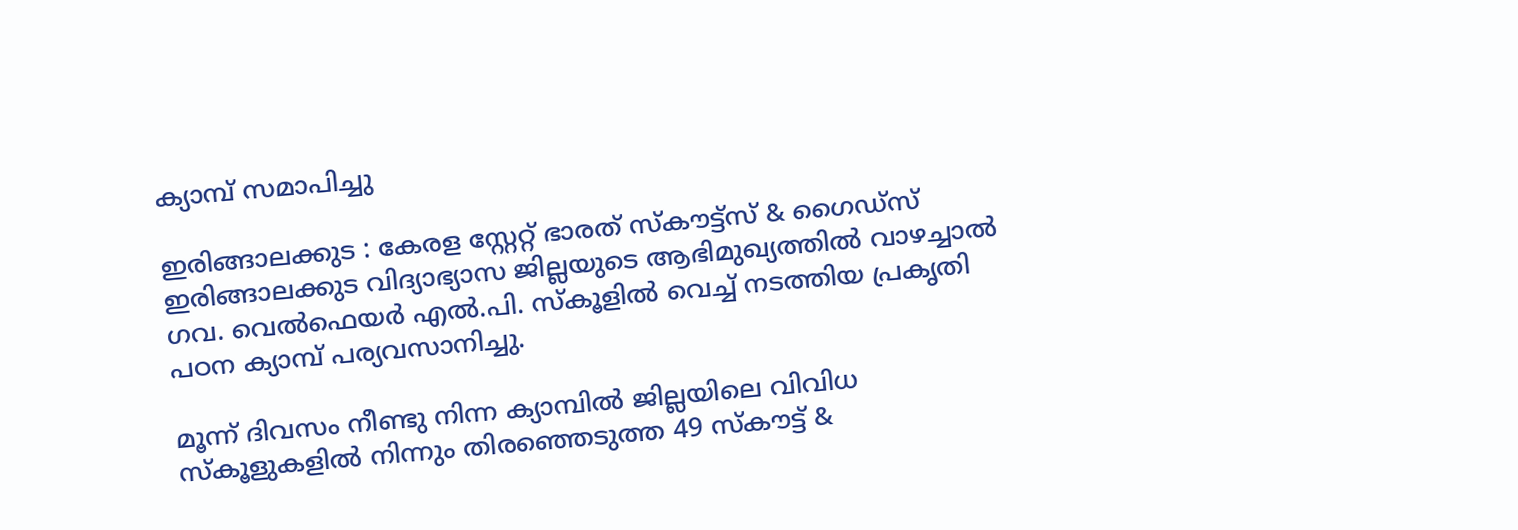ക്യാമ്പ് സമാപിച്ചു

ഇരിങ്ങാലക്കുട : കേരള സ്റ്റേറ്റ് ഭാരത് സ്കൗട്ട്സ് & ഗൈഡ്സ് ഇരിങ്ങാലക്കുട വിദ്യാഭ്യാസ ജില്ലയുടെ ആഭിമുഖ്യത്തിൽ വാഴച്ചാൽ ഗവ. വെൽഫെയർ എൽ.പി. സ്കൂളിൽ വെച്ച് നടത്തിയ പ്രകൃതി പഠന ക്യാമ്പ് പര്യവസാനിച്ചു.

മൂന്ന് ദിവസം നീണ്ടു നിന്ന ക്യാമ്പിൽ ജില്ലയിലെ വിവിധ സ്കൂളുകളിൽ നിന്നും തിരഞ്ഞെടുത്ത 49 സ്കൗട്ട് &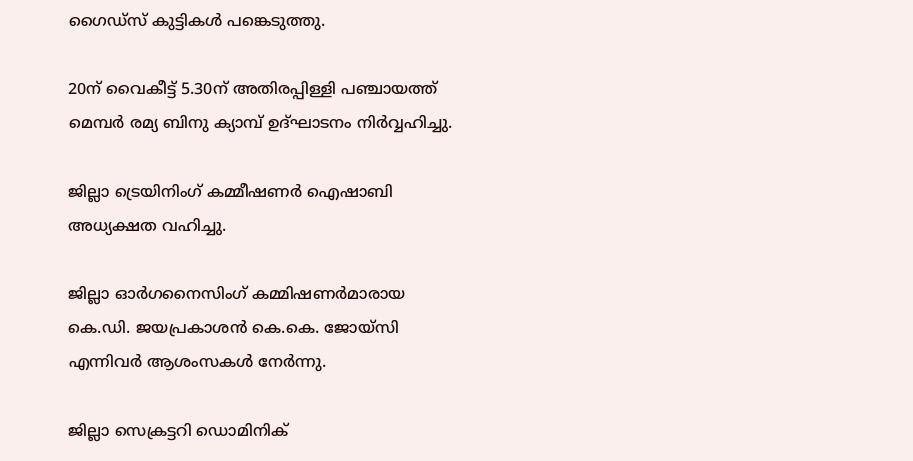ഗൈഡ്സ് കുട്ടികൾ പങ്കെടുത്തു.

20ന് വൈകീട്ട് 5.30ന് അതിരപ്പിള്ളി പഞ്ചായത്ത് മെമ്പർ രമ്യ ബിനു ക്യാമ്പ് ഉദ്ഘാടനം നിർവ്വഹിച്ചു.

ജില്ലാ ട്രെയിനിംഗ് കമ്മീഷണർ ഐഷാബി അധ്യക്ഷത വഹിച്ചു.

ജില്ലാ ഓർഗനൈസിംഗ് കമ്മിഷണർമാരായ കെ.ഡി. ജയപ്രകാശൻ കെ.കെ. ജോയ്സി എന്നിവർ ആശംസകൾ നേർന്നു.

ജില്ലാ സെക്രട്ടറി ഡൊമിനിക്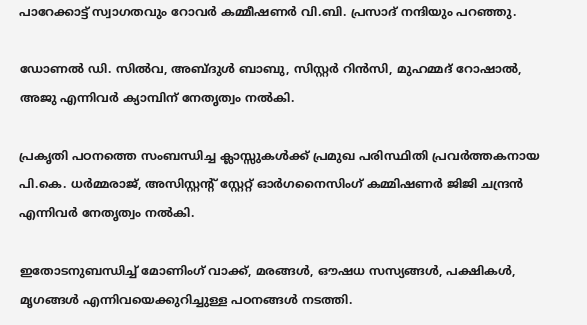പാറേക്കാട്ട് സ്വാഗതവും റോവർ കമ്മീഷണർ വി.ബി. പ്രസാദ് നന്ദിയും പറഞ്ഞു.

ഡോണൽ ഡി. സിൽവ, അബ്ദുൾ ബാബു, സിസ്റ്റർ റിൻസി, മുഹമ്മദ് റോഷാൽ, അജു എന്നിവർ ക്യാമ്പിന് നേതൃത്വം നൽകി.

പ്രകൃതി പഠനത്തെ സംബന്ധിച്ച ക്ലാസ്സുകൾക്ക് പ്രമുഖ പരിസ്ഥിതി പ്രവർത്തകനായ പി.കെ. ധർമ്മരാജ്, അസിസ്റ്റൻ്റ് സ്റ്റേറ്റ് ഓർഗനൈസിംഗ് കമ്മിഷണർ ജിജി ചന്ദ്രൻ എന്നിവർ നേതൃത്വം നൽകി.

ഇതോടനുബന്ധിച്ച് മോണിംഗ് വാക്ക്, മരങ്ങൾ, ഔഷധ സസ്യങ്ങൾ, പക്ഷികൾ, മൃഗങ്ങൾ എന്നിവയെക്കുറിച്ചുള്ള പഠനങ്ങൾ നടത്തി.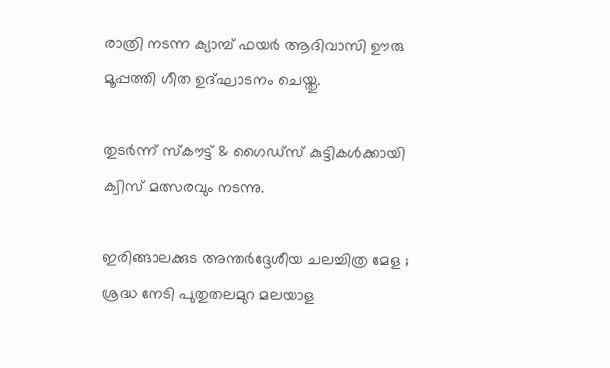രാത്രി നടന്ന ക്യാമ്പ് ഫയർ ആദിവാസി ഊരു മൂപ്പത്തി ഗീത ഉദ്ഘാടനം ചെയ്തു.

തുടർന്ന് സ്കൗട്ട് & ഗൈഡ്സ് കുട്ടികൾക്കായി ക്വിസ് മത്സരവും നടന്നു.

ഇരിങ്ങാലക്കുട അന്തർദ്ദേശീയ ചലച്ചിത്ര മേള ; ശ്രദ്ധ നേടി പുതുതലമുറ മലയാള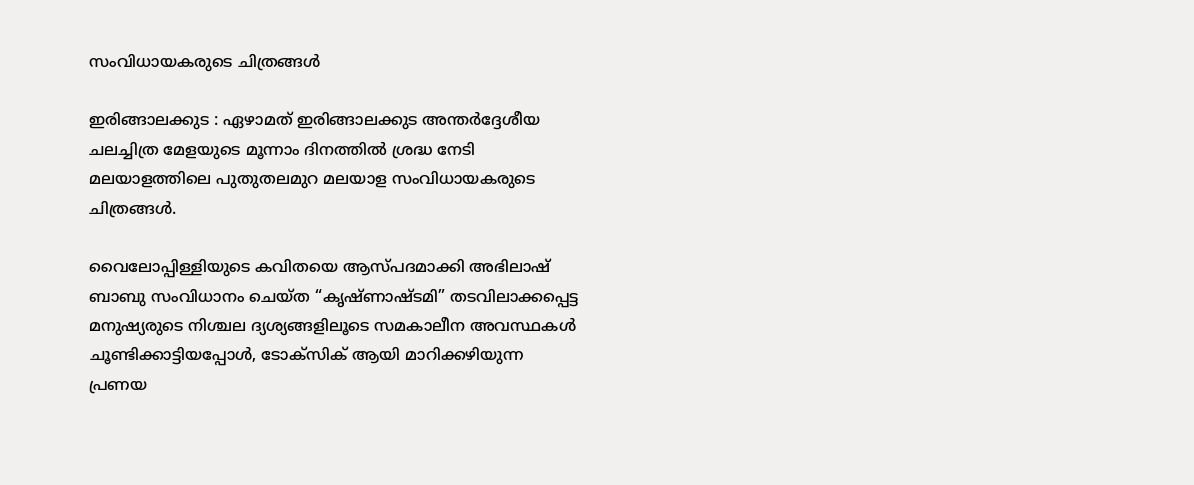സംവിധായകരുടെ ചിത്രങ്ങൾ

ഇരിങ്ങാലക്കുട : ഏഴാമത് ഇരിങ്ങാലക്കുട അന്തർദ്ദേശീയ ചലച്ചിത്ര മേളയുടെ മൂന്നാം ദിനത്തിൽ ശ്രദ്ധ നേടി മലയാളത്തിലെ പുതുതലമുറ മലയാള സംവിധായകരുടെ ചിത്രങ്ങൾ.

വൈലോപ്പിള്ളിയുടെ കവിതയെ ആസ്പദമാക്കി അഭിലാഷ് ബാബു സംവിധാനം ചെയ്ത “കൃഷ്ണാഷ്ടമി” തടവിലാക്കപ്പെട്ട മനുഷ്യരുടെ നിശ്ചല ദ്യശ്യങ്ങളിലൂടെ സമകാലീന അവസ്ഥകൾ ചൂണ്ടിക്കാട്ടിയപ്പോൾ, ടോക്സിക് ആയി മാറിക്കഴിയുന്ന പ്രണയ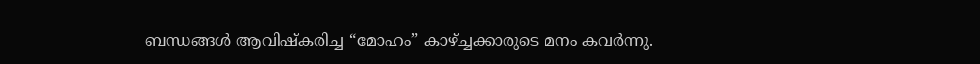ബന്ധങ്ങൾ ആവിഷ്കരിച്ച “മോഹം” കാഴ്ച്ചക്കാരുടെ മനം കവർന്നു.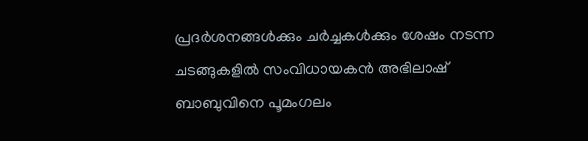പ്രദർശനങ്ങൾക്കും ചർച്ചകൾക്കും ശേഷം നടന്ന ചടങ്ങുകളിൽ സംവിധായകൻ അഭിലാഷ് ബാബുവിനെ പൂമംഗലം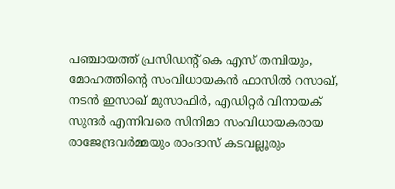പഞ്ചായത്ത് പ്രസിഡൻ്റ് കെ എസ് തമ്പിയും, മോഹത്തിൻ്റെ സംവിധായകൻ ഫാസിൽ റസാഖ്, നടൻ ഇസാഖ് മുസാഫിർ, എഡിറ്റർ വിനായക് സുന്ദർ എന്നിവരെ സിനിമാ സംവിധായകരായ രാജേന്ദ്രവർമ്മയും രാംദാസ് കടവല്ലൂരും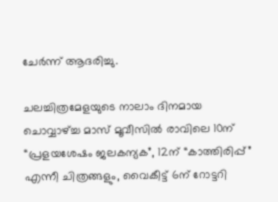ചേർന്ന് ആദരിച്ചു.

ചലച്ചിത്രമേളയുടെ നാലാം ദിനമായ ചൊവ്വാഴ്ച്ച മാസ് മൂവീസിൽ രാവിലെ 10ന് “പ്രളയശേഷം ജലകന്യക”, 12ന് “കാത്തിരിപ്പ്” എന്നീ ചിത്രങ്ങളും, വൈകീട്ട് 6ന് റോട്ടറി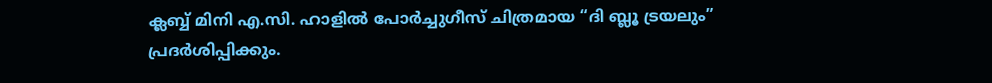ക്ലബ്ബ് മിനി എ.സി. ഹാളിൽ പോർച്ചുഗീസ് ചിത്രമായ “ദി ബ്ലൂ ട്രയലും” പ്രദർശിപ്പിക്കും.